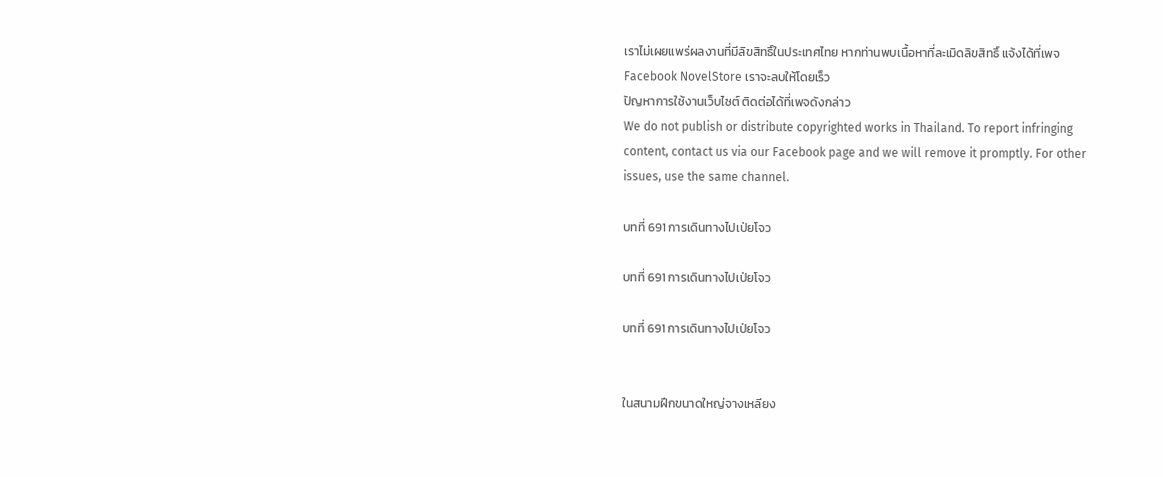เราไม่เผยแพร่ผลงานที่มีลิขสิทธิ์ในประเทศไทย หากท่านพบเนื้อหาที่ละเมิดลิขสิทธิ์ แจ้งได้ที่เพจ Facebook NovelStore เราจะลบให้โดยเร็ว
ปัญหาการใช้งานเว็บไซต์ ติดต่อได้ที่เพจดังกล่าว
We do not publish or distribute copyrighted works in Thailand. To report infringing content, contact us via our Facebook page and we will remove it promptly. For other issues, use the same channel.

บทที่ 691 การเดินทางไปเป่ยโจว

บทที่ 691 การเดินทางไปเป่ยโจว

บทที่ 691 การเดินทางไปเป่ยโจว


ในสนามฝึกขนาดใหญ่จางเหลียง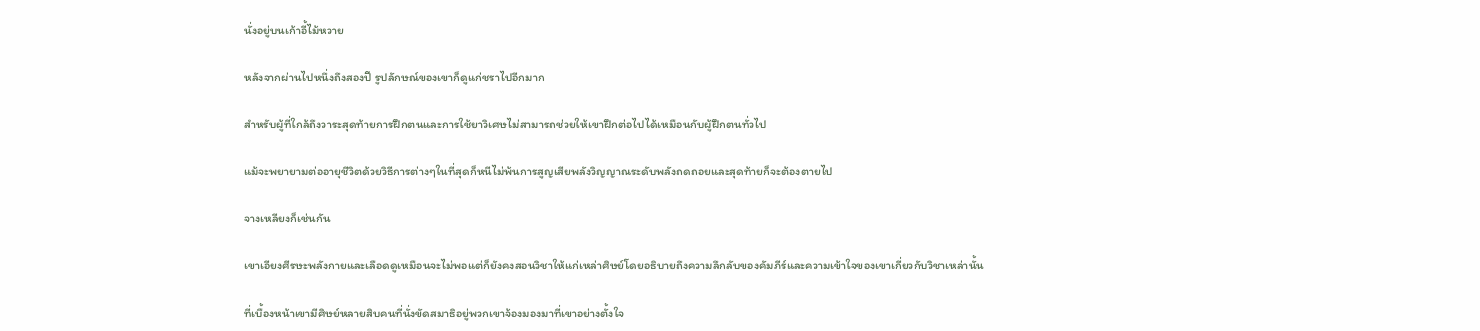นั่งอยู่บนเก้าอี้ไม้หวาย

หลังจากผ่านไปหนึ่งถึงสองปี รูปลักษณ์ของเขาก็ดูแก่ชราไปอีกมาก

สำหรับผู้ที่ใกล้ถึงวาระสุดท้ายการฝึกตนและการใช้ยาวิเศษไม่สามารถช่วยให้เขาฝึกต่อไปได้เหมือนกับผู้ฝึกตนทั่วไป

แม้จะพยายามต่ออายุชีวิตด้วยวิธีการต่างๆในที่สุดก็หนีไม่พ้นการสูญเสียพลังวิญญาณระดับพลังถดถอยและสุดท้ายก็จะต้องตายไป

จางเหลียงก็เช่นกัน

เขาเอียงศีรษะพลังกายและเลือดดูเหมือนจะไม่พอแต่ก็ยังคงสอนวิชาให้แก่เหล่าศิษย์โดยอธิบายถึงความลึกลับของคัมภีร์และความเข้าใจของเขาเกี่ยวกับวิชาเหล่านั้น

ที่เบื้องหน้าเขามีศิษย์หลายสิบคนที่นั่งขัดสมาธิอยู่พวกเขาจ้องมองมาที่เขาอย่างตั้งใจ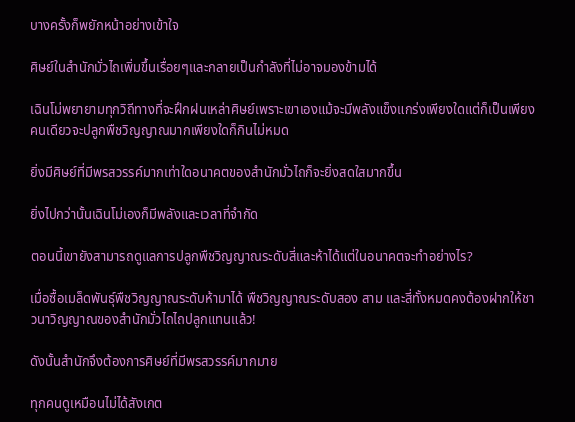บางครั้งก็พยักหน้าอย่างเข้าใจ

ศิษย์ในสำนักมั่วไถเพิ่มขึ้นเรื่อยๆและกลายเป็นกำลังที่ไม่อาจมองข้ามได้

เฉินโม่พยายามทุกวิถีทางที่จะฝึกฝนเหล่าศิษย์เพราะเขาเองแม้จะมีพลังแข็งแกร่งเพียงใดแต่ก็เป็นเพียงคนเดียวจะปลูกพืชวิญญาณมากเพียงใดก็กินไม่หมด

ยิ่งมีศิษย์ที่มีพรสวรรค์มากเท่าใดอนาคตของสำนักมั่วไถก็จะยิ่งสดใสมากขึ้น

ยิ่งไปกว่านั้นเฉินโม่เองก็มีพลังและเวลาที่จำกัด

ตอนนี้เขายังสามารถดูแลการปลูกพืชวิญญาณระดับสี่และห้าได้แต่ในอนาคตจะทำอย่างไร?

เมื่อซื้อเมล็ดพันธุ์พืชวิญญาณระดับห้ามาได้ พืชวิญญาณระดับสอง สาม และสี่ทั้งหมดคงต้องฝากให้ชาวนาวิญญาณของสำนักมั่วไถไถปลูกแทนแล้ว!

ดังนั้นสำนักจึงต้องการศิษย์ที่มีพรสวรรค์มากมาย

ทุกคนดูเหมือนไม่ได้สังเกต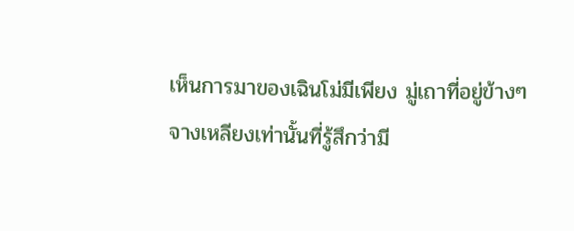เห็นการมาของเฉินโม่มีเพียง มู่เถาที่อยู่ข้างๆจางเหลียงเท่านั้นที่รู้สึกว่ามี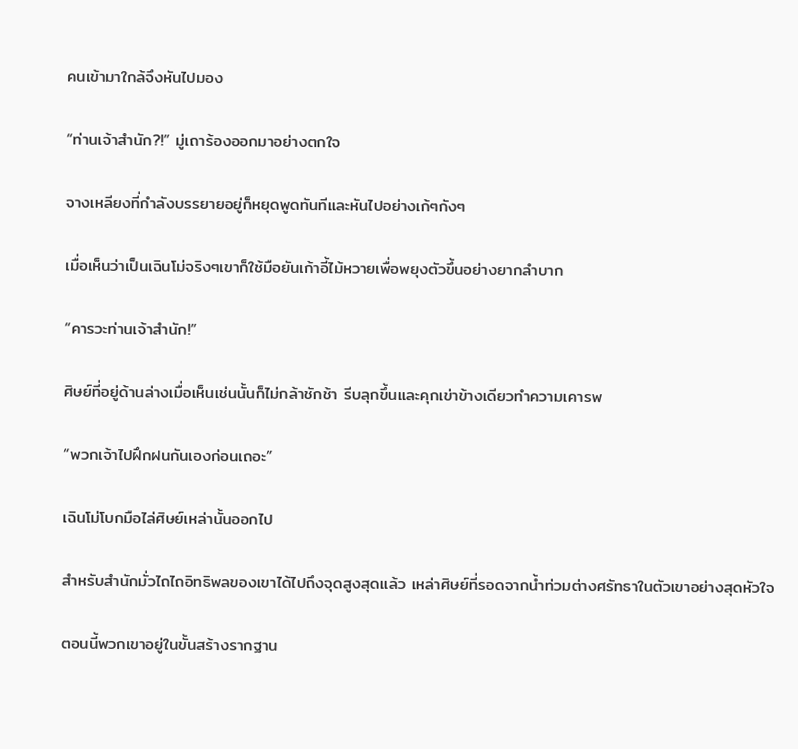คนเข้ามาใกล้จึงหันไปมอง

“ท่านเจ้าสำนัก?!” มู่เถาร้องออกมาอย่างตกใจ

จางเหลียงที่กำลังบรรยายอยู่ก็หยุดพูดทันทีและหันไปอย่างเก้ๆกังๆ

เมื่อเห็นว่าเป็นเฉินโม่จริงๆเขาก็ใช้มือยันเก้าอี้ไม้หวายเพื่อพยุงตัวขึ้นอย่างยากลำบาก

“คารวะท่านเจ้าสำนัก!”

ศิษย์ที่อยู่ด้านล่างเมื่อเห็นเช่นนั้นก็ไม่กล้าชักช้า รีบลุกขึ้นและคุกเข่าข้างเดียวทำความเคารพ

“พวกเจ้าไปฝึกฝนกันเองก่อนเถอะ”

เฉินโม่โบกมือไล่ศิษย์เหล่านั้นออกไป

สำหรับสำนักมั่วไถไถอิทธิพลของเขาได้ไปถึงจุดสูงสุดแล้ว เหล่าศิษย์ที่รอดจากน้ำท่วมต่างศรัทธาในตัวเขาอย่างสุดหัวใจ

ตอนนี้พวกเขาอยู่ในขั้นสร้างรากฐาน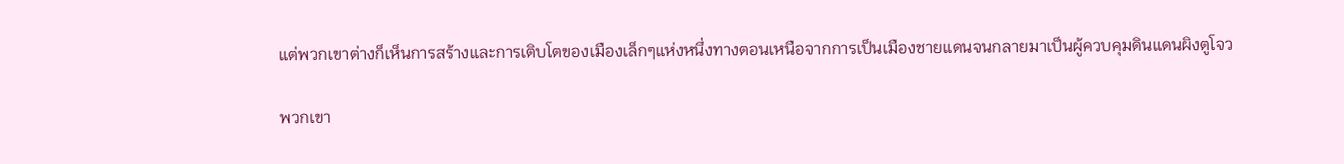แต่พวกเขาต่างก็เห็นการสร้างและการเติบโตของเมืองเล็กๆแห่งหนึ่งทางตอนเหนือจากการเป็นเมืองชายแดนจนกลายมาเป็นผู้ควบคุมดินแดนผิงตูโจว

พวกเขา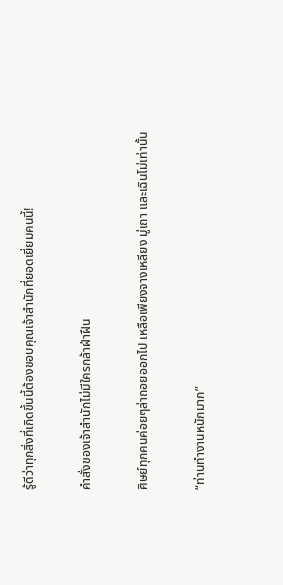รู้ดีว่าทุกสิ่งที่เกิดขึ้นนี้ต้องขอบคุณเจ้าสำนักที่ยอดเยี่ยมคนนี้!

คำสั่งของเจ้าสำนักไม่มีใครกล้าฝ่าฝืน

ศิษย์ทุกคนค่อยๆล่าถอยออกไป เหลือเพียงจางเหลียง มู่เถา และเฉินโม่เท่านั้น

“ท่านทำงานหนักมาก”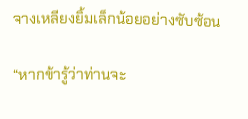จางเหลียงยิ้มเล็กน้อยอย่างซับซ้อน

“หากข้ารู้ว่าท่านจะ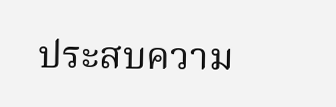ประสบความ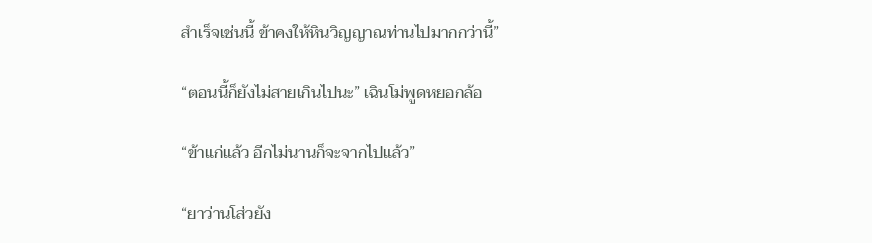สำเร็จเช่นนี้ ข้าคงให้หินวิญญาณท่านไปมากกว่านี้”

“ตอนนี้ก็ยังไม่สายเกินไปนะ” เฉินโม่พูดหยอกล้อ

“ข้าแก่แล้ว อีกไม่นานก็จะจากไปแล้ว”

“ยาว่านโส่วยัง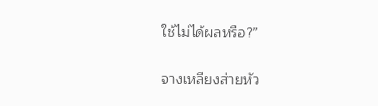ใช้ไม่ได้ผลหรือ?”

จางเหลียงส่ายหัว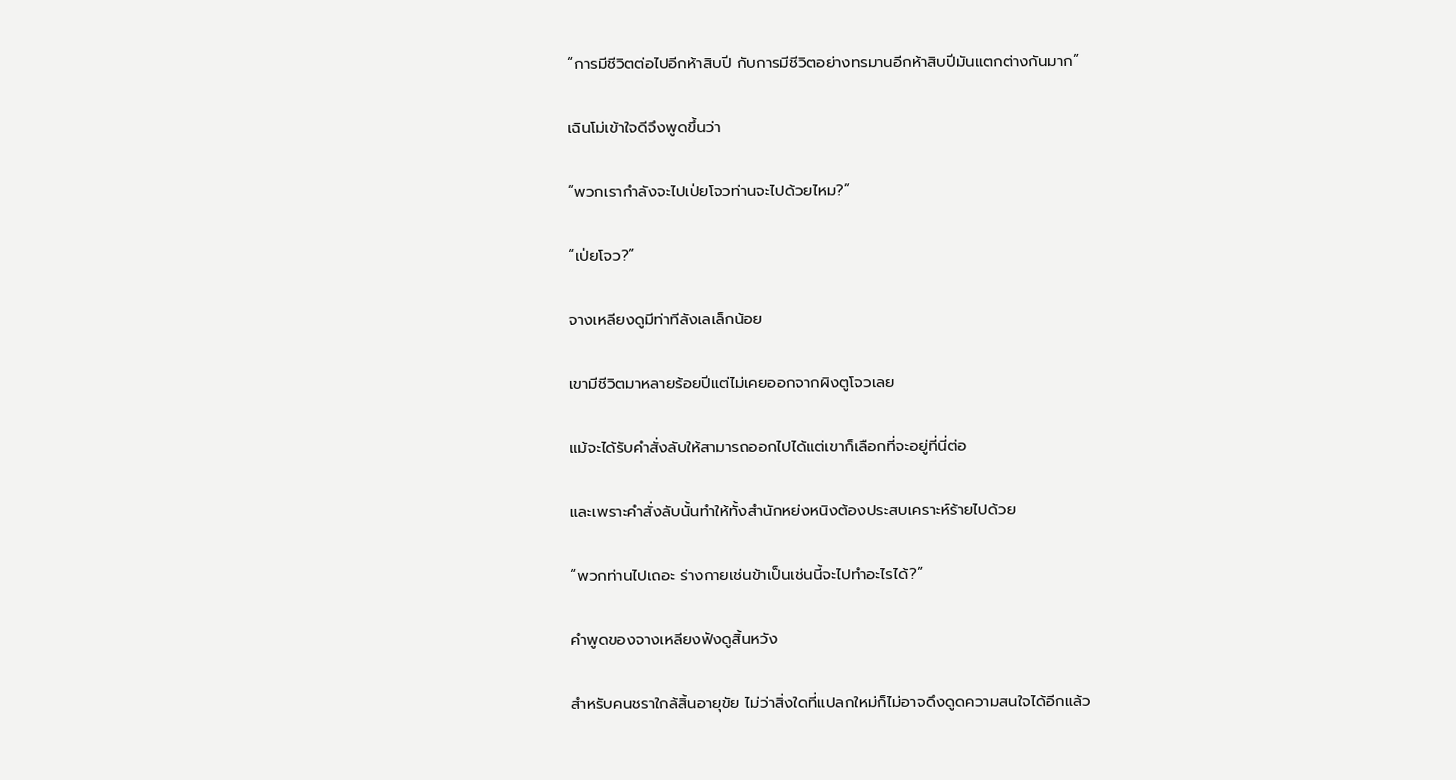“การมีชีวิตต่อไปอีกห้าสิบปี กับการมีชีวิตอย่างทรมานอีกห้าสิบปีมันแตกต่างกันมาก”

เฉินโม่เข้าใจดีจึงพูดขึ้นว่า

“พวกเรากำลังจะไปเป่ยโจวท่านจะไปด้วยไหม?”

“เป่ยโจว?”

จางเหลียงดูมีท่าทีลังเลเล็กน้อย

เขามีชีวิตมาหลายร้อยปีแต่ไม่เคยออกจากผิงตูโจวเลย

แม้จะได้รับคำสั่งลับให้สามารถออกไปได้แต่เขาก็เลือกที่จะอยู่ที่นี่ต่อ

และเพราะคำสั่งลับนั้นทำให้ทั้งสำนักหย่งหนิงต้องประสบเคราะห์ร้ายไปด้วย

“พวกท่านไปเถอะ ร่างกายเช่นข้าเป็นเช่นนี้จะไปทำอะไรได้?”

คำพูดของจางเหลียงฟังดูสิ้นหวัง

สำหรับคนชราใกล้สิ้นอายุขัย ไม่ว่าสิ่งใดที่แปลกใหม่ก็ไม่อาจดึงดูดความสนใจได้อีกแล้ว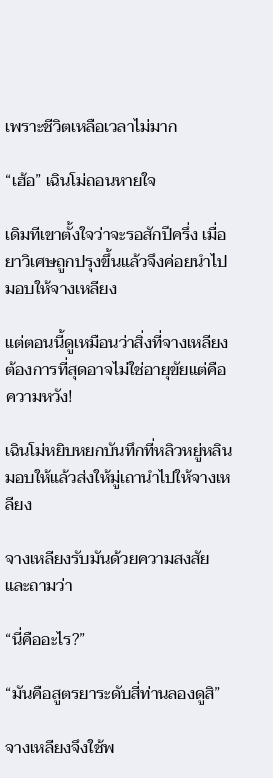เพราะชีวิตเหลือเวลาไม่มาก

“เฮ้อ” เฉินโม่ถอนหายใจ

เดิมทีเขาตั้งใจว่าจะรอสักปีครึ่ง เมื่อยาวิเศษถูกปรุงขึ้นแล้วจึงค่อยนำไปมอบให้จางเหลียง

แต่ตอนนี้ดูเหมือนว่าสิ่งที่จางเหลียงต้องการที่สุดอาจไม่ใช่อายุขัยแต่คือความหวัง!

เฉินโม่หยิบหยกบันทึกที่หลิวหยู่หลินมอบให้แล้วส่งให้มู่เถานำไปให้จางเหลียง

จางเหลียงรับมันด้วยความสงสัยและถามว่า

“นี่คืออะไร?”

“มันคือสูตรยาระดับสี่ท่านลองดูสิ”

จางเหลียงจึงใช้พ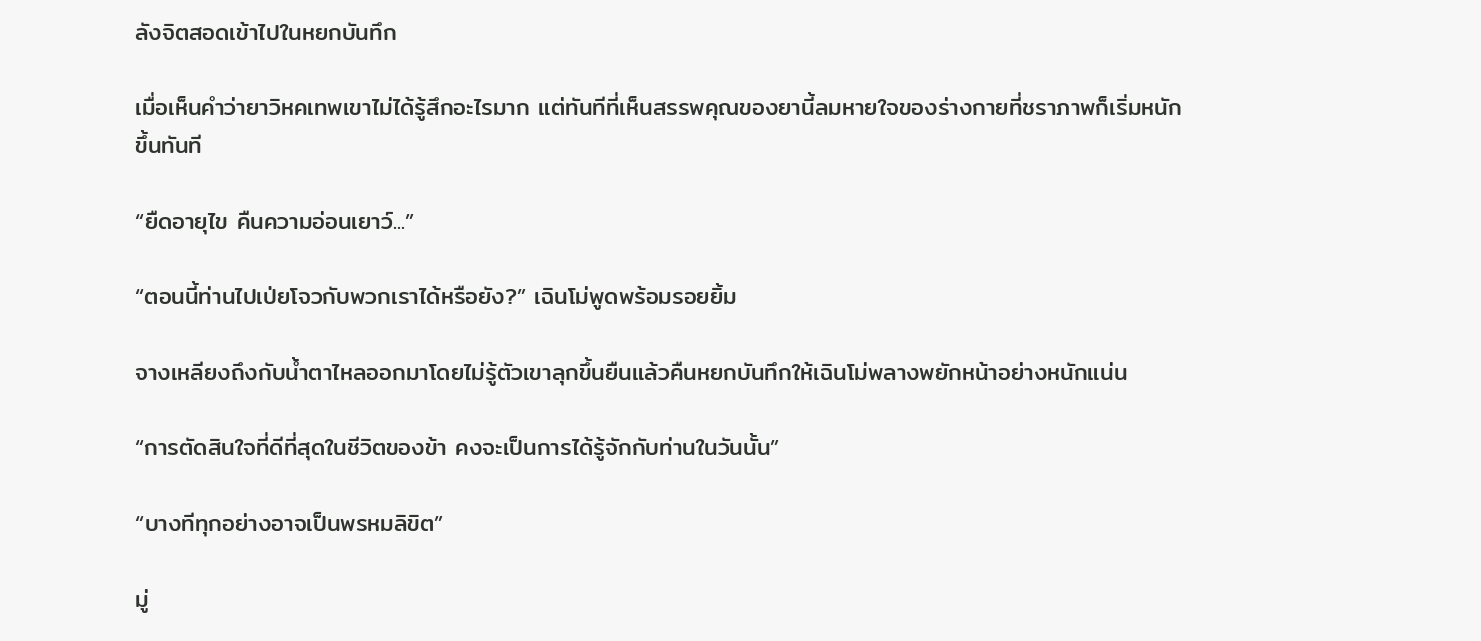ลังจิตสอดเข้าไปในหยกบันทึก

เมื่อเห็นคำว่ายาวิหคเทพเขาไม่ได้รู้สึกอะไรมาก แต่ทันทีที่เห็นสรรพคุณของยานี้ลมหายใจของร่างกายที่ชราภาพก็เริ่มหนักขึ้นทันที

“ยืดอายุไข คืนความอ่อนเยาว์...”

“ตอนนี้ท่านไปเป่ยโจวกับพวกเราได้หรือยัง?” เฉินโม่พูดพร้อมรอยยิ้ม

จางเหลียงถึงกับน้ำตาไหลออกมาโดยไม่รู้ตัวเขาลุกขึ้นยืนแล้วคืนหยกบันทึกให้เฉินโม่พลางพยักหน้าอย่างหนักแน่น

“การตัดสินใจที่ดีที่สุดในชีวิตของข้า คงจะเป็นการได้รู้จักกับท่านในวันนั้น”

“บางทีทุกอย่างอาจเป็นพรหมลิขิต”

มู่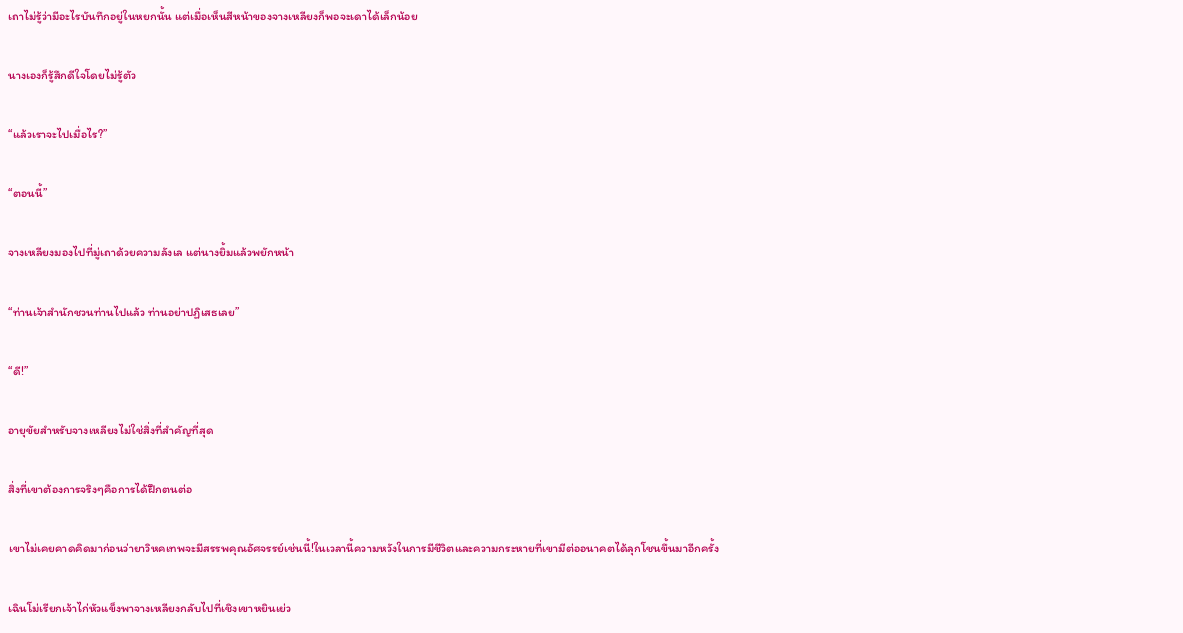เถาไม่รู้ว่ามีอะไรบันทึกอยู่ในหยกนั้น แต่เมื่อเห็นสีหน้าของจางเหลียงก็พอจะเดาได้เล็กน้อย

นางเองก็รู้สึกดีใจโดยไม่รู้ตัว

“แล้วเราจะไปเมื่อไร?”

“ตอนนี้”

จางเหลียงมองไปที่มู่เถาด้วยความลังเล แต่นางยิ้มแล้วพยักหน้า

“ท่านเจ้าสำนักชวนท่านไปแล้ว ท่านอย่าปฏิเสธเลย”

“ดี!”

อายุขัยสำหรับจางเหลียงไม่ใช่สิ่งที่สำคัญที่สุด

สิ่งที่เขาต้องการจริงๆคือการได้ฝึกตนต่อ

เขาไม่เคยคาดคิดมาก่อนว่ายาวิหคเทพจะมีสรรพคุณอัศจรรย์เช่นนี้!ในเวลานี้ความหวังในการมีชีวิตและความกระหายที่เขามีต่ออนาคตได้ลุกโชนขึ้นมาอีกครั้ง

เฉินโม่เรียกเจ้าไก่หัวแข็งพาจางเหลียงกลับไปที่เชิงเขาหยินเย่ว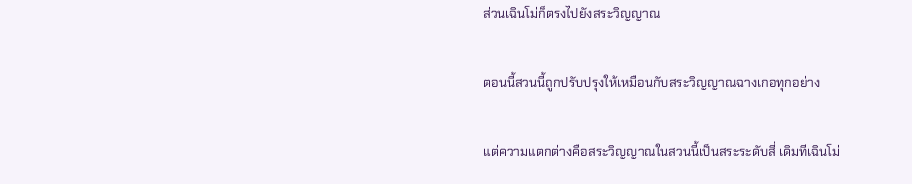ส่วนเฉินโม่ก็ตรงไปยังสระวิญญาณ

ตอนนี้สวนนี้ถูกปรับปรุงให้เหมือนกับสระวิญญาณฉางเกอทุกอย่าง

แต่ความแตกต่างคือสระวิญญาณในสวนนี้เป็นสระระดับสี่ เดิมทีเฉินโม่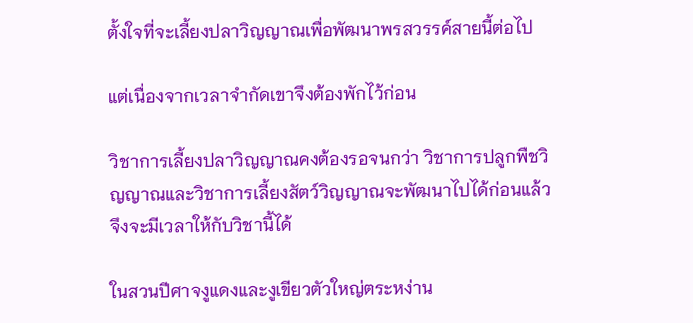ตั้งใจที่จะเลี้ยงปลาวิญญาณเพื่อพัฒนาพรสวรรค์สายนี้ต่อไป

แต่เนื่องจากเวลาจำกัดเขาจึงต้องพักไว้ก่อน

วิชาการเลี้ยงปลาวิญญาณคงต้องรอจนกว่า วิชาการปลูกพืชวิญญาณและวิชาการเลี้ยงสัตว์วิญญาณจะพัฒนาไปได้ก่อนแล้วจึงจะมีเวลาให้กับวิชานี้ได้

ในสวนปีศาจงูแดงและงูเขียวตัวใหญ่ตระหง่าน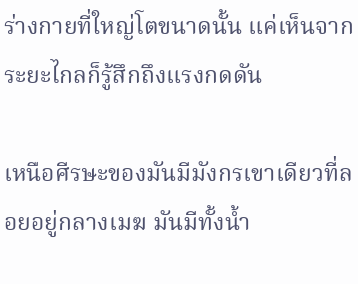ร่างกายที่ใหญ่โตขนาดนั้น แค่เห็นจากระยะไกลก็รู้สึกถึงแรงกดดัน

เหนือศีรษะของมันมีมังกรเขาเดียวที่ลอยอยู่กลางเมฆ มันมีทั้งน้ำ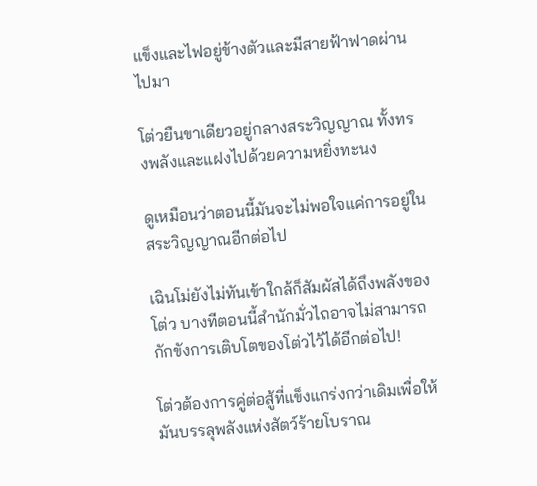แข็งและไฟอยู่ข้างตัวและมีสายฟ้าฟาดผ่านไปมา

โต่วยืนขาเดียวอยู่กลางสระวิญญาณ ทั้งทรงพลังและแฝงไปด้วยความหยิ่งทะนง

ดูเหมือนว่าตอนนี้มันจะไม่พอใจแค่การอยู่ในสระวิญญาณอีกต่อไป

เฉินโม่ยังไม่ทันเข้าใกล้ก็สัมผัสได้ถึงพลังของโต่ว บางทีตอนนี้สำนักมั่วไถอาจไม่สามารถกักขังการเติบโตของโต่วไว้ได้อีกต่อไป!

โต่วต้องการคู่ต่อสู้ที่แข็งแกร่งกว่าเดิมเพื่อให้มันบรรลุพลังแห่งสัตว์ร้ายโบราณ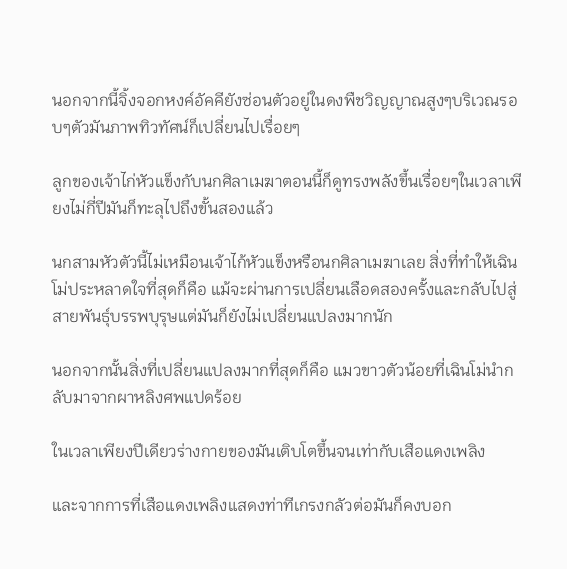นอกจากนี้จิ้งจอกหงค์อัคคียังซ่อนตัวอยู่ในดงพืชวิญญาณสูงๆบริเวณรอบๆตัวมันภาพทิวทัศน์ก็เปลี่ยนไปเรื่อยๆ

ลูกของเจ้าไก่หัวแข็งกับนกศิลาเมฆาตอนนี้ก็ดูทรงพลังขึ้นเรื่อยๆในเวลาเพียงไม่กี่ปีมันก็ทะลุไปถึงขั้นสองแล้ว

นกสามหัวตัวนี้ไม่เหมือนเจ้าไก้หัวแข็งหรือนกศิลาเมฆาเลย สิ่งที่ทำให้เฉินโม่ประหลาดใจที่สุดก็คือ แม้จะผ่านการเปลี่ยนเลือดสองครั้งและกลับไปสู่สายพันธุ์บรรพบุรุษแต่มันก็ยังไม่เปลี่ยนแปลงมากนัก

นอกจากนั้นสิ่งที่เปลี่ยนแปลงมากที่สุดก็คือ แมวขาวตัวน้อยที่เฉินโม่นำกลับมาจากผาหลิงศพแปดร้อย

ในเวลาเพียงปีเดียวร่างกายของมันเติบโตขึ้นจนเท่ากับเสือแดงเพลิง

และจากการที่เสือแดงเพลิงแสดงท่าทีเกรงกลัวต่อมันก็คงบอก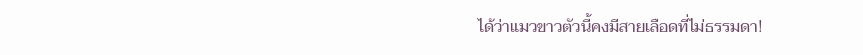ได้ว่าแมวขาวตัวนี้คงมีสายเลือดที่ไม่ธรรมดา!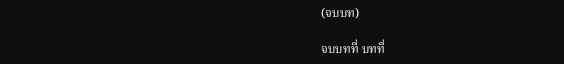(จบบท)

จบบทที่ บทที่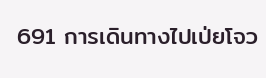691 การเดินทางไปเป่ยโจว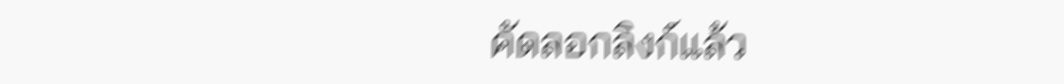คัดลอกลิงก์แล้ว